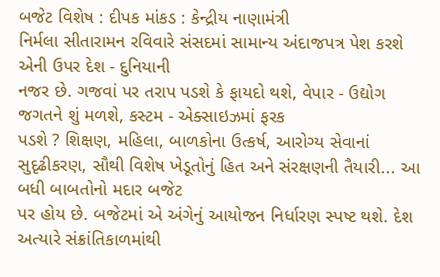બજેટ વિશેષ : દીપક માંકડ : કેન્દ્રીય નાણામંત્રી
નિર્મલા સીતારામન રવિવારે સંસદમાં સામાન્ય અંદાજપત્ર પેશ કરશે એની ઉપર દેશ - દુનિયાની
નજર છે. ગજવાં પર તરાપ પડશે કે ફાયદો થશે, વેપાર - ઉદ્યોગ જગતને શું મળશે, કસ્ટમ - એક્સાઇઝમાં ફરક
પડશે ? શિક્ષણ, મહિલા, બાળકોના ઉત્કર્ષ, આરોગ્ય સેવાનાં સુદૃઢીકરણ, સૌથી વિશેષ ખેડૂતોનું હિત અને સંરક્ષણની તૈયારી... આ બધી બાબતોનો મદાર બજેટ
પર હોય છે. બજેટમાં એ અંગેનું આયોજન નિર્ધારણ સ્પષ્ટ થશે. દેશ અત્યારે સંક્રાંતિકાળમાંથી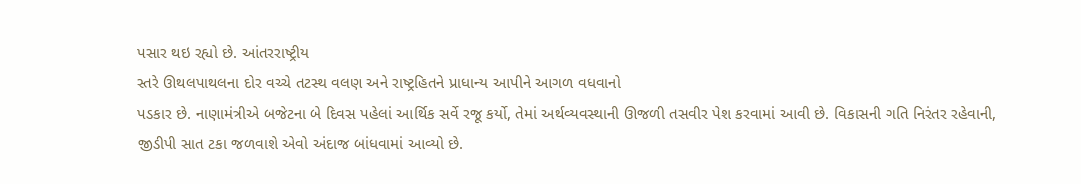પસાર થઇ રહ્યો છે. આંતરરાષ્ટ્રીય
સ્તરે ઊથલપાથલના દોર વચ્ચે તટસ્થ વલણ અને રાષ્ટ્રહિતને પ્રાધાન્ય આપીને આગળ વધવાનો
પડકાર છે. નાણામંત્રીએ બજેટના બે દિવસ પહેલાં આર્થિક સર્વે રજૂ કર્યો, તેમાં અર્થવ્યવસ્થાની ઊજળી તસવીર પેશ કરવામાં આવી છે. વિકાસની ગતિ નિરંતર રહેવાની,
જીડીપી સાત ટકા જળવાશે એવો અંદાજ બાંધવામાં આવ્યો છે.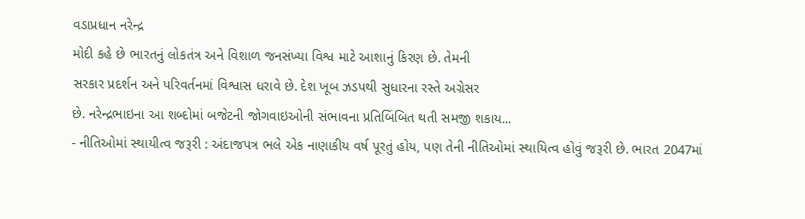વડાપ્રધાન નરેન્દ્ર
મોદી કહે છે ભારતનું લોકતંત્ર અને વિશાળ જનસંખ્યા વિશ્વ માટે આશાનું કિરણ છે. તેમની
સરકાર પ્રદર્શન અને પરિવર્તનમાં વિશ્વાસ ધરાવે છે. દેશ ખૂબ ઝડપથી સુધારના રસ્તે અગ્રેસર
છે. નરેન્દ્રભાઇના આ શબ્દોમાં બજેટની જોગવાઇઓની સંભાવના પ્રતિબિંબિત થતી સમજી શકાય...
- નીતિઓમાં સ્થાયીત્વ જરૂરી : અંદાજપત્ર ભલે એક નાણાકીય વર્ષ પૂરતું હોય, પણ તેની નીતિઓમાં સ્થાયિત્વ હોવું જરૂરી છે. ભારત 2047માં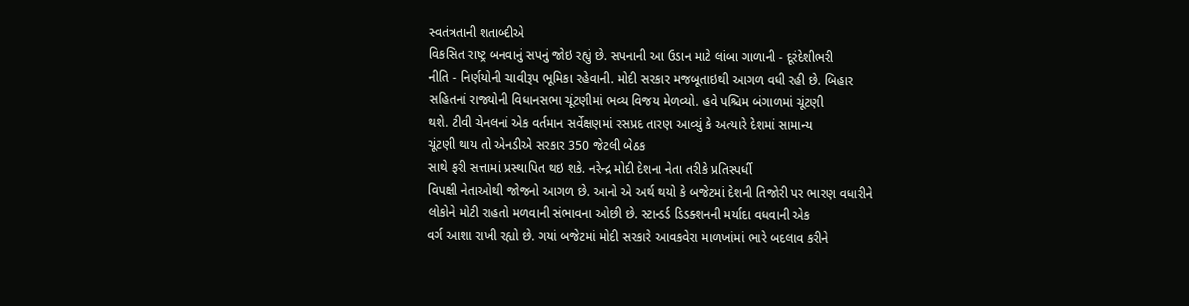સ્વતંત્રતાની શતાબ્દીએ
વિકસિત રાષ્ટ્ર બનવાનું સપનું જોઇ રહ્યું છે. સપનાની આ ઉડાન માટે લાંબા ગાળાની - દૂરંદેશીભરી
નીતિ - નિર્ણયોની ચાવીરૂપ ભૂમિકા રહેવાની. મોદી સરકાર મજબૂતાઇથી આગળ વધી રહી છે. બિહાર
સહિતનાં રાજ્યોની વિધાનસભા ચૂંટણીમાં ભવ્ય વિજય મેળવ્યો. હવે પશ્ચિમ બંગાળમાં ચૂંટણી
થશે. ટીવી ચેનલનાં એક વર્તમાન સર્વેક્ષણમાં રસપ્રદ તારણ આવ્યું કે અત્યારે દેશમાં સામાન્ય
ચૂંટણી થાય તો એનડીએ સરકાર 350 જેટલી બેઠક
સાથે ફરી સત્તામાં પ્રસ્થાપિત થઇ શકે. નરેન્દ્ર મોદી દેશના નેતા તરીકે પ્રતિસ્પર્ધી
વિપક્ષી નેતાઓથી જોજનો આગળ છે. આનો એ અર્થ થયો કે બજેટમાં દેશની તિજોરી પર ભારણ વધારીને
લોકોને મોટી રાહતો મળવાની સંભાવના ઓછી છે. સ્ટાન્ડર્ડ ડિડક્શનની મર્યાદા વધવાની એક
વર્ગ આશા રાખી રહ્યો છે. ગયાં બજેટમાં મોદી સરકારે આવકવેરા માળખાંમાં ભારે બદલાવ કરીને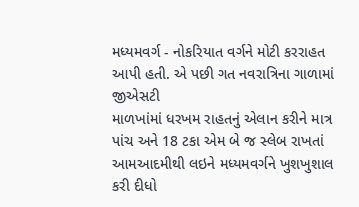મધ્યમવર્ગ - નોકરિયાત વર્ગને મોટી કરરાહત આપી હતી. એ પછી ગત નવરાત્રિના ગાળામાં જીએસટી
માળખાંમાં ધરખમ રાહતનું એલાન કરીને માત્ર પાંચ અને 18 ટકા એમ બે જ સ્લેબ રાખતાં આમઆદમીથી લઇને મધ્યમવર્ગને ખુશખુશાલ
કરી દીધો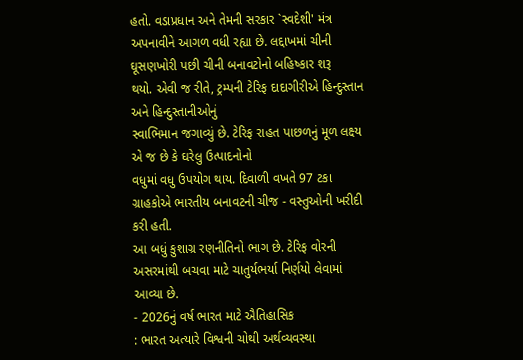હતો. વડાપ્રધાન અને તેમની સરકાર `સ્વદેશી' મંત્ર
અપનાવીને આગળ વધી રહ્યા છે. લદ્દાખમાં ચીની ઘૂસણખોરી પછી ચીની બનાવટોનો બહિષ્કાર શરૂ
થયો. એવી જ રીતે, ટ્રમ્પની ટેરિફ દાદાગીરીએ હિન્દુસ્તાન અને હિન્દુસ્તાનીઓનું
સ્વાભિમાન જગાવ્યું છે. ટેરિફ રાહત પાછળનું મૂળ લક્ષ્ય એ જ છે કે ઘરેલુ ઉત્પાદનોનો
વધુમાં વધુ ઉપયોગ થાય. દિવાળી વખતે 97 ટકા ગ્રાહકોએ ભારતીય બનાવટની ચીજ - વસ્તુઓની ખરીદી કરી હતી.
આ બધું કુશાગ્ર રણનીતિનો ભાગ છે. ટેરિફ વોરની અસરમાંથી બચવા માટે ચાતુર્યભર્યા નિર્ણયો લેવામાં આવ્યા છે.
- 2026નું વર્ષ ભારત માટે ઐતિહાસિક
: ભારત અત્યારે વિશ્વની ચોથી અર્થવ્યવસ્થા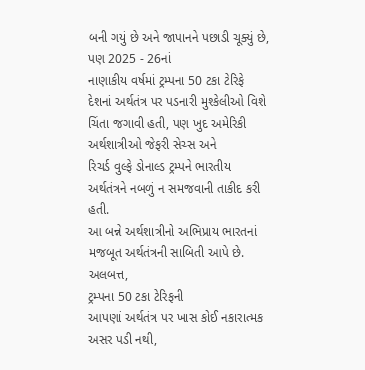બની ગયું છે અને જાપાનને પછાડી ચૂક્યું છે, પણ 2025 - 26નાં
નાણાકીય વર્ષમાં ટ્રમ્પના 50 ટકા ટેરિફે
દેશનાં અર્થતંત્ર પર પડનારી મુશ્કેલીઓ વિશે ચિંતા જગાવી હતી, પણ ખુદ અમેરિકી અર્થશાત્રીઓ જેફરી સેચ્સ અને
રિચર્ડ વુલ્ફે ડોનાલ્ડ ટ્રમ્પને ભારતીય અર્થતંત્રને નબળું ન સમજવાની તાકીદ કરી હતી.
આ બન્ને અર્થશાત્રીનો અભિપ્રાય ભારતનાં મજબૂત અર્થતંત્રની સાબિતી આપે છે. અલબત્ત,
ટ્રમ્પના 50 ટકા ટેરિફની
આપણાં અર્થતંત્ર પર ખાસ કોઈ નકારાત્મક અસર પડી નથી,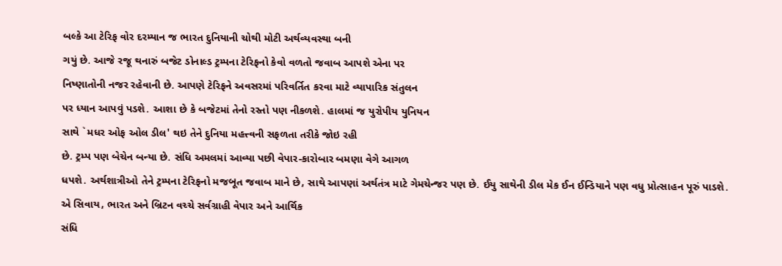બલ્કે આ ટેરિફ વોર દરમ્યાન જ ભારત દુનિયાની ચોથી મોટી અર્થવ્યવસ્થા બની
ગયું છે. આજે રજૂ થનારું બજેટ ડોનાલ્ડ ટ્રમ્પના ટેરિફનો કેવો વળતો જવાબ આપશે એના પર
નિષ્ણાતોની નજર રહેવાની છે. આપણે ટેરિફને અવસરમાં પરિવર્તિત કરવા માટે વ્યાપારિક સંતુલન
પર ધ્યાન આપવું પડશે. આશા છે કે બજેટમાં તેનો રસ્તો પણ નીકળશે. હાલમાં જ યુરોપીય યુનિયન
સાથે `મધર ઓફ ઓલ ડીલ' થઇ તેને દુનિયા મહત્ત્વની સફળતા તરીકે જોઇ રહી
છે. ટ્રમ્પ પણ બેચેન બન્યા છે. સંધિ અમલમાં આવ્યા પછી વેપાર-કારોબાર બમણા વેગે આગળ
ધપશે. અર્થશાત્રીઓ તેને ટ્રમ્પના ટેરિફનો મજબૂત જવાબ માને છે, સાથે આપણાં અર્થતંત્ર માટે ગેમચેન્જર પણ છે. ઈયુ સાથેની ડીલ મેક ઈન ઈન્ડિયાને પણ વધુ પ્રોત્સાહન પૂરું પાડશે.
એ સિવાય, ભારત અને બ્રિટન વચ્ચે સર્વગ્રાહી વેપાર અને આર્થિક
સંધિ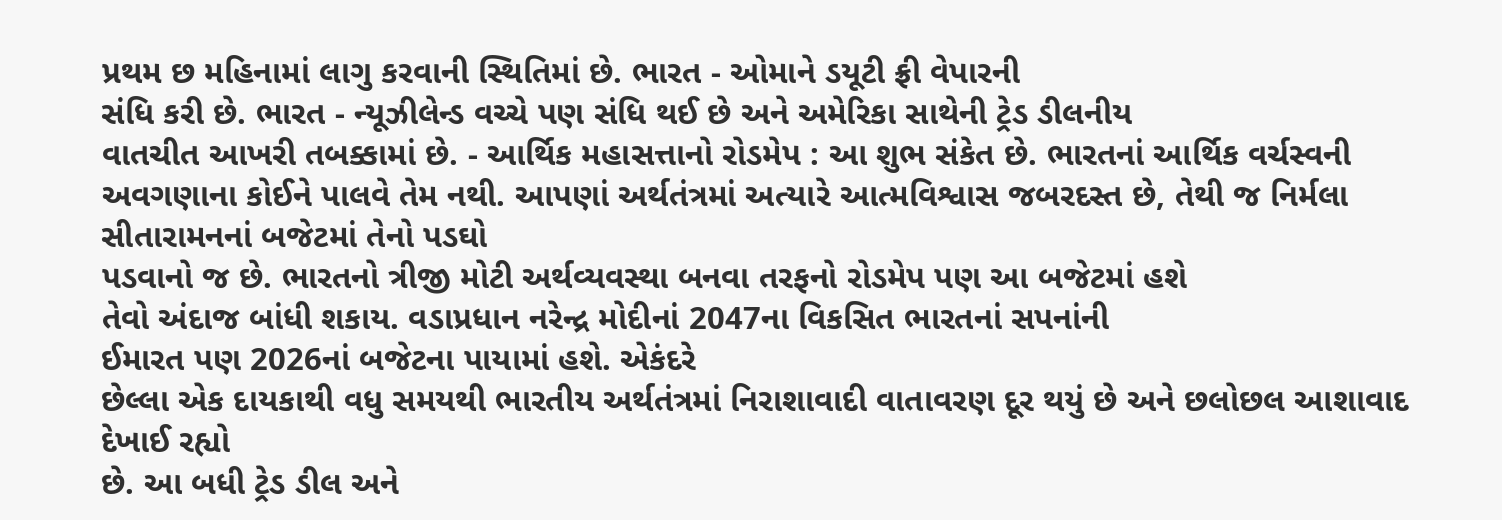પ્રથમ છ મહિનામાં લાગુ કરવાની સ્થિતિમાં છે. ભારત - ઓમાને ડયૂટી ફ્રી વેપારની
સંધિ કરી છે. ભારત - ન્યૂઝીલેન્ડ વચ્ચે પણ સંધિ થઈ છે અને અમેરિકા સાથેની ટ્રેડ ડીલનીય
વાતચીત આખરી તબક્કામાં છે. - આર્થિક મહાસત્તાનો રોડમેપ : આ શુભ સંકેત છે. ભારતનાં આર્થિક વર્ચસ્વની
અવગણાના કોઈને પાલવે તેમ નથી. આપણાં અર્થતંત્રમાં અત્યારે આત્મવિશ્વાસ જબરદસ્ત છે, તેથી જ નિર્મલા સીતારામનનાં બજેટમાં તેનો પડઘો
પડવાનો જ છે. ભારતનો ત્રીજી મોટી અર્થવ્યવસ્થા બનવા તરફનો રોડમેપ પણ આ બજેટમાં હશે
તેવો અંદાજ બાંધી શકાય. વડાપ્રધાન નરેન્દ્ર મોદીનાં 2047ના વિકસિત ભારતનાં સપનાંની
ઈમારત પણ 2026નાં બજેટના પાયામાં હશે. એકંદરે
છેલ્લા એક દાયકાથી વધુ સમયથી ભારતીય અર્થતંત્રમાં નિરાશાવાદી વાતાવરણ દૂર થયું છે અને છલોછલ આશાવાદ દેખાઈ રહ્યો
છે. આ બધી ટ્રેડ ડીલ અને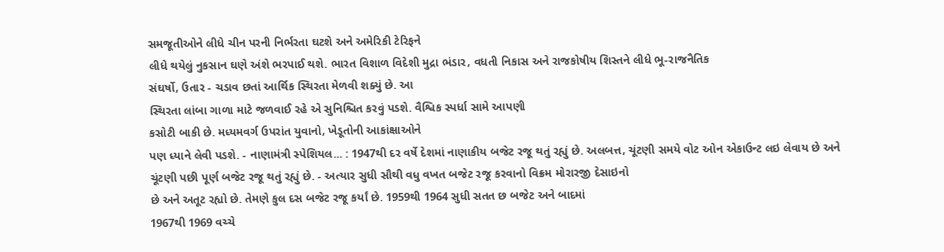સમજૂતીઓને લીધે ચીન પરની નિર્ભરતા ઘટશે અને અમેરિકી ટેરિફને
લીધે થયેલું નુકસાન ઘણે અંશે ભરપાઈ થશે. ભારત વિશાળ વિદેશી મુદ્રા ભંડાર, વધતી નિકાસ અને રાજકોષીય શિસ્તને લીધે ભૂ-રાજનૈતિક
સંઘર્ષો, ઉતાર - ચડાવ છતાં આર્થિક સ્થિરતા મેળવી શક્યું છે. આ
સ્થિરતા લાંબા ગાળા માટે જળવાઈ રહે એ સુનિશ્ચિત કરવું પડશે. વૈશ્વિક સ્પર્ધા સામે આપણી
કસોટી બાકી છે. મધ્યમવર્ગ ઉપરાંત યુવાનો, ખેડૂતોની આકાંક્ષાઓને
પણ ધ્યાને લેવી પડશે. - નાણામંત્રી સ્પેશિયલ... : 1947થી દર વર્ષે દેશમાં નાણાકીય બજેટ રજૂ થતું રહ્યું છે. અલબત્ત, ચૂંટણી સમયે વોટ ઓન એકાઉન્ટ લઇ લેવાય છે અને
ચૂંટણી પછી પૂર્ણ બજેટ રજૂ થતું રહ્યું છે. - અત્યાર સુધી સૌથી વધુ વખત બજેટ રજૂ કરવાનો વિક્રમ મોરારજી દેસાઇનો
છે અને અતૂટ રહ્યો છે. તેમણે કુલ દસ બજેટ રજૂ કર્યાં છે. 1959થી 1964 સુધી સતત છ બજેટ અને બાદમાં
1967થી 1969 વચ્ચે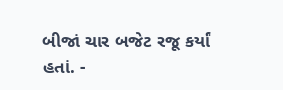બીજાં ચાર બજેટ રજૂ કર્યાં
હતાં. -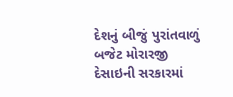દેશનું બીજું પુરાંતવાળું બજેટ મોરારજી
દેસાઇની સરકારમાં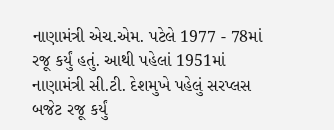નાણામંત્રી એચ.એમ. પટેલે 1977 - 78માં રજૂ કર્યું હતું. આથી પહેલાં 1951માં નાણામંત્રી સી.ટી. દેશમુખે પહેલું સરપ્લસ બજેટ રજૂ કર્યું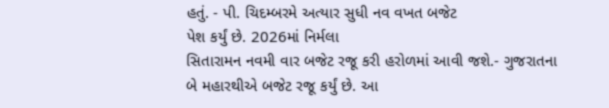હતું. - પી. ચિદમ્બરમે અત્યાર સુધી નવ વખત બજેટ
પેશ કર્યું છે. 2026માં નિર્મલા
સિતારામન નવમી વાર બજેટ રજૂ કરી હરોળમાં આવી જશે.- ગુજરાતના બે મહારથીએ બજેટ રજૂ કર્યું છે. આ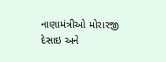નાણામંત્રીઓ મોરારજી
દેસાઇ અને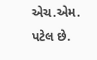એચ.એમ. પટેલ છે.